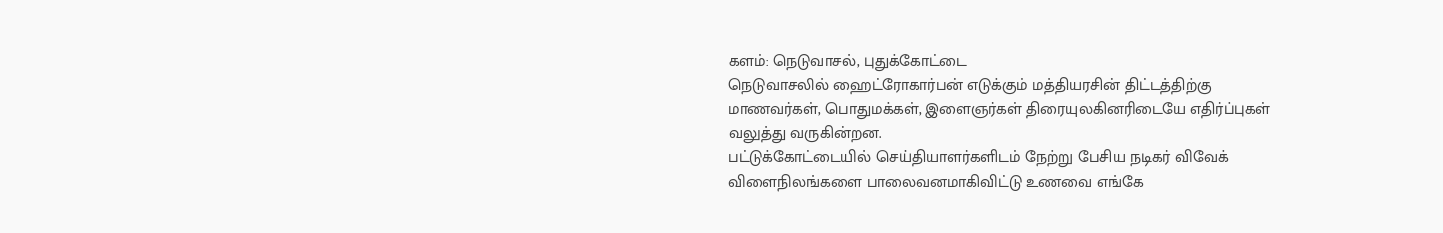களம்: நெடுவாசல், புதுக்கோட்டை
நெடுவாசலில் ஹைட்ரோகார்பன் எடுக்கும் மத்தியரசின் திட்டத்திற்கு மாணவர்கள், பொதுமக்கள், இளைஞர்கள் திரையுலகினரிடையே எதிர்ப்புகள் வலுத்து வருகின்றன.
பட்டுக்கோட்டையில் செய்தியாளர்களிடம் நேற்று பேசிய நடிகர் விவேக் விளைநிலங்களை பாலைவனமாகிவிட்டு உணவை எங்கே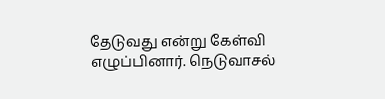தேடுவது என்று கேள்வி எழுப்பினார். நெடுவாசல்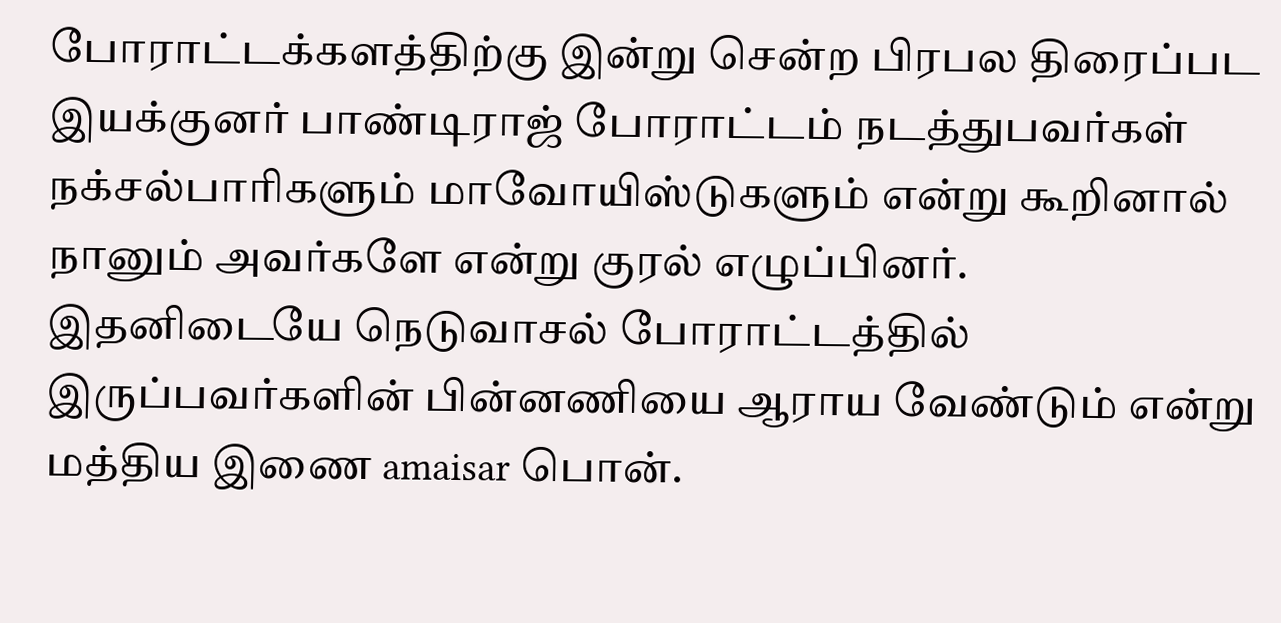போராட்டக்களத்திற்கு இன்று சென்ற பிரபல திரைப்பட இயக்குனர் பாண்டிராஜ் போராட்டம் நடத்துபவர்கள் நக்சல்பாரிகளும் மாவோயிஸ்டுகளும் என்று கூறினால் நானும் அவர்களே என்று குரல் எழுப்பினர்.
இதனிடையே நெடுவாசல் போராட்டத்தில் இருப்பவர்களின் பின்னணியை ஆராய வேண்டும் என்று மத்திய இணை amaisar பொன்.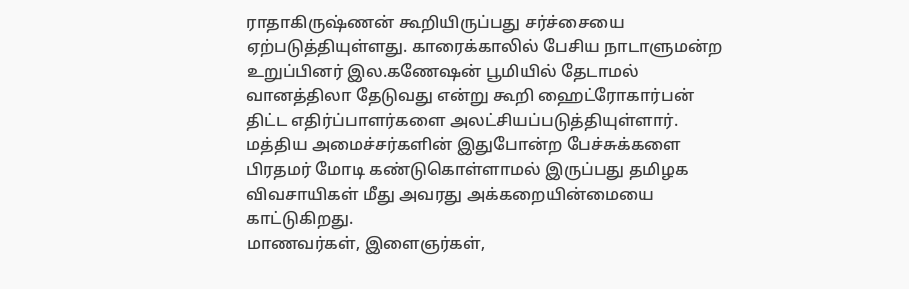ராதாகிருஷ்ணன் கூறியிருப்பது சர்ச்சையை ஏற்படுத்தியுள்ளது. காரைக்காலில் பேசிய நாடாளுமன்ற உறுப்பினர் இல.கணேஷன் பூமியில் தேடாமல் வானத்திலா தேடுவது என்று கூறி ஹைட்ரோகார்பன் திட்ட எதிர்ப்பாளர்களை அலட்சியப்படுத்தியுள்ளார். மத்திய அமைச்சர்களின் இதுபோன்ற பேச்சுக்களை பிரதமர் மோடி கண்டுகொள்ளாமல் இருப்பது தமிழக விவசாயிகள் மீது அவரது அக்கறையின்மையை காட்டுகிறது.
மாணவர்கள், இளைஞர்கள்,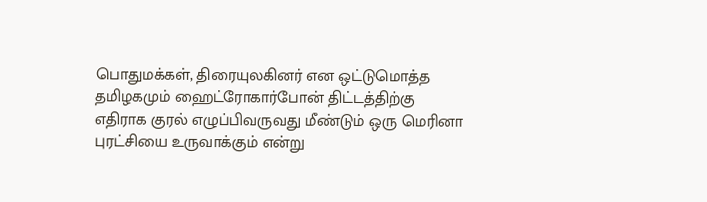பொதுமக்கள், திரையுலகினர் என ஒட்டுமொத்த தமிழகமும் ஹைட்ரோகார்போன் திட்டத்திற்கு எதிராக குரல் எழுப்பிவருவது மீண்டும் ஒரு மெரினா புரட்சியை உருவாக்கும் என்று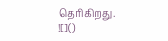தெரிகிறது.
![]()